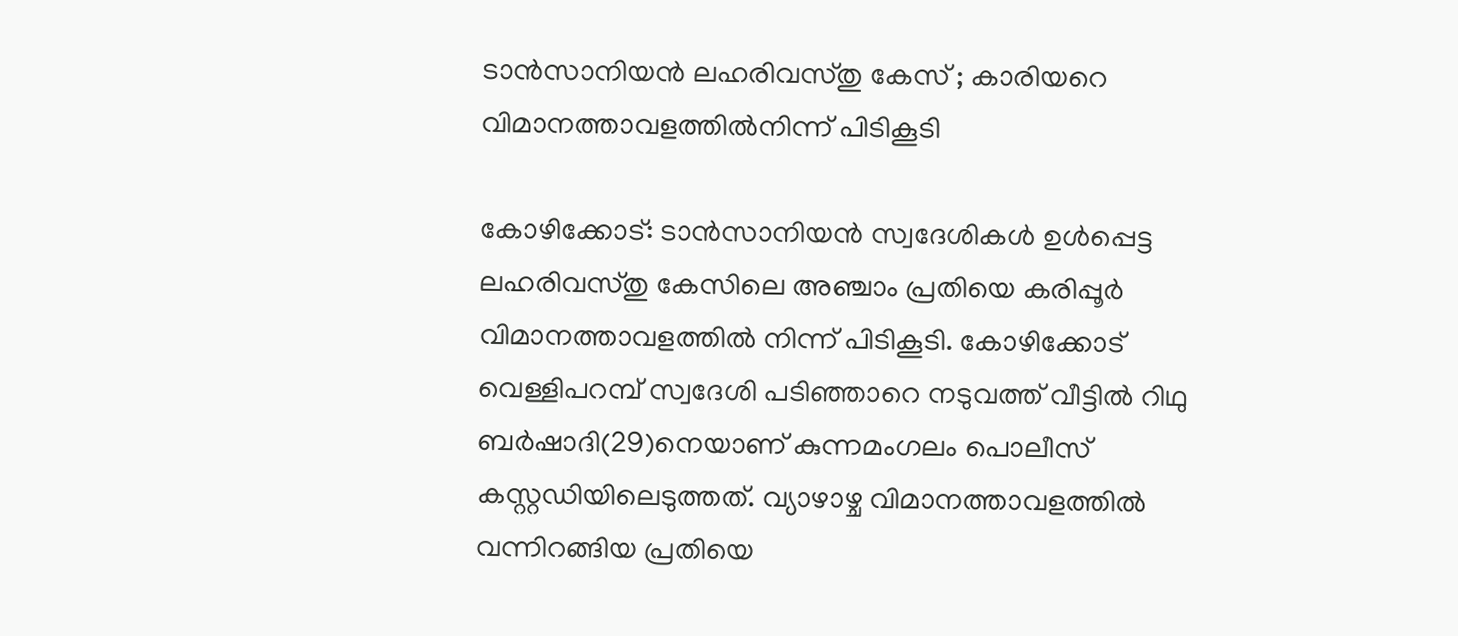ടാന്‍സാനിയന്‍ ലഹരിവസ്തു കേസ് ; കാരിയറെ വിമാനത്താവളത്തില്‍നിന്ന് പിടികൂടി

കോഴിക്കോട്: ടാന്‍സാനിയന്‍ സ്വദേശികള്‍ ഉള്‍പ്പെട്ട ലഹരിവസ്തു കേസിലെ അഞ്ചാം പ്രതിയെ കരിപ്പൂര്‍ വിമാനത്താവളത്തില്‍ നിന്ന് പിടികൂടി. കോഴിക്കോട് വെള്ളിപറമ്പ് സ്വദേശി പടിഞ്ഞാറെ നടുവത്ത് വീട്ടില്‍ റിഥു ബര്‍ഷാദി(29)നെയാണ് കുന്നമംഗലം പൊലീസ് കസ്റ്റഡിയിലെടുത്തത്. വ്യാഴാഴ്ച വിമാനത്താവളത്തില്‍ വന്നിറങ്ങിയ പ്രതിയെ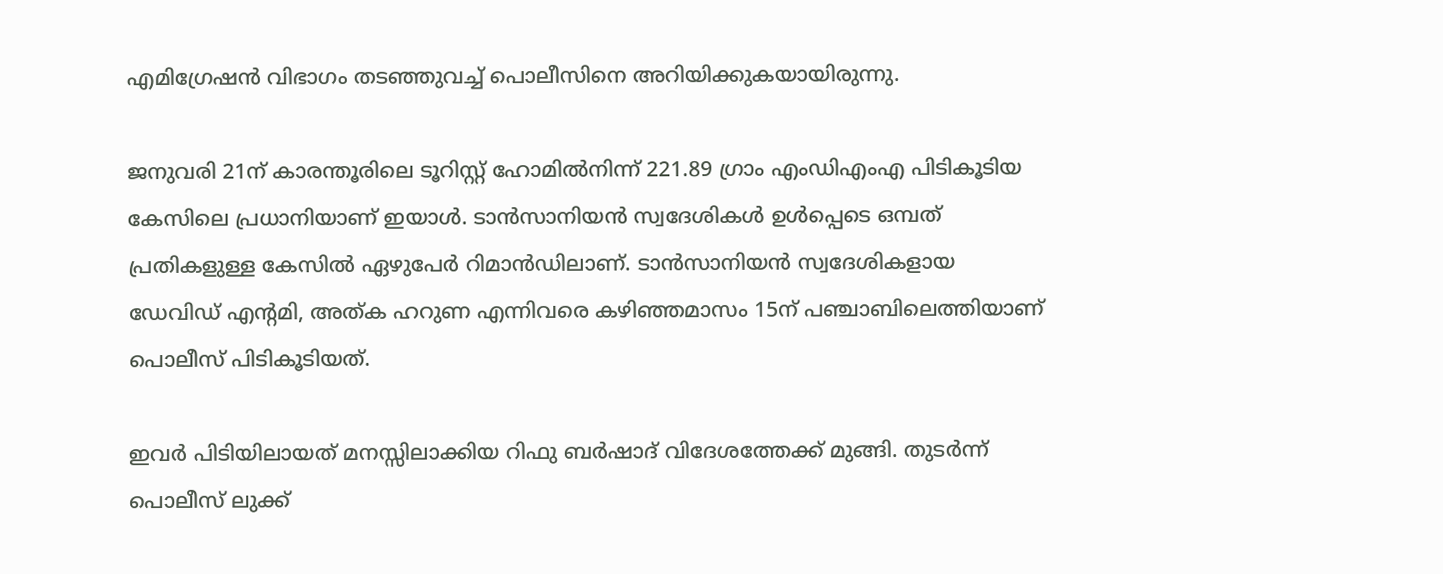എമിഗ്രേഷന്‍ വിഭാഗം തടഞ്ഞുവച്ച് പൊലീസിനെ അറിയിക്കുകയായിരുന്നു.

ജനുവരി 21ന് കാരന്തൂരിലെ ടൂറിസ്റ്റ് ഹോമില്‍നിന്ന് 221.89 ഗ്രാം എംഡിഎംഎ പിടികൂടിയ കേസിലെ പ്രധാനിയാണ് ഇയാള്‍. ടാന്‍സാനിയന്‍ സ്വദേശികള്‍ ഉള്‍പ്പെടെ ഒമ്പത് പ്രതികളുള്ള കേസില്‍ ഏഴുപേര്‍ റിമാന്‍ഡിലാണ്. ടാന്‍സാനിയന്‍ സ്വദേശികളായ ഡേവിഡ് എന്റമി, അത്ക ഹറുണ എന്നിവരെ കഴിഞ്ഞമാസം 15ന് പഞ്ചാബിലെത്തിയാണ് പൊലീസ് പിടികൂടിയത്.

ഇവര്‍ പിടിയിലായത് മനസ്സിലാക്കിയ റിഫു ബര്‍ഷാദ് വിദേശത്തേക്ക് മുങ്ങി. തുടര്‍ന്ന് പൊലീസ് ലുക്ക്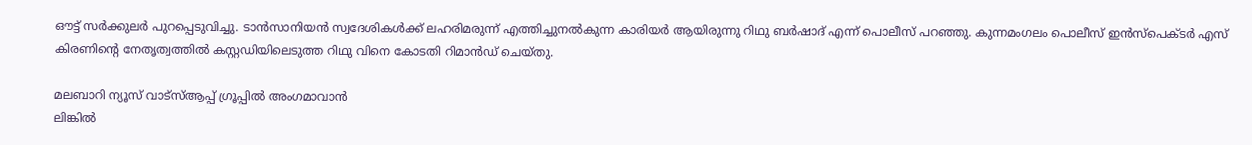ഔട്ട് സര്‍ക്കുലര്‍ പുറപ്പെടുവിച്ചു. ടാന്‍സാനിയന്‍ സ്വദേശികള്‍ക്ക് ലഹരിമരുന്ന് എത്തിച്ചുനല്‍കുന്ന കാരിയര്‍ ആയിരുന്നു റിഥു ബര്‍ഷാദ് എന്ന് പൊലീസ് പറഞ്ഞു. കുന്നമംഗലം പൊലീസ് ഇന്‍സ്‌പെക്ടര്‍ എസ് കിരണിന്റെ നേതൃത്വത്തില്‍ കസ്റ്റഡിയിലെടുത്ത റിഥു വിനെ കോടതി റിമാന്‍ഡ് ചെയ്തു.

മലബാറി ന്യൂസ് വാട്‌സ്ആപ്പ് ഗ്രൂപ്പില്‍ അംഗമാവാന്‍
ലിങ്കില്‍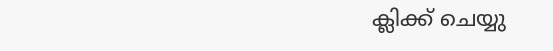ക്ലിക്ക് ചെയ്യു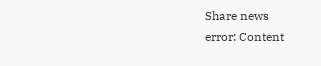Share news
error: Content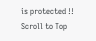is protected !!
Scroll to Top